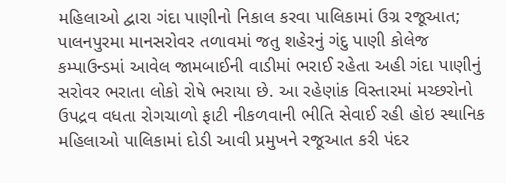મહિલાઓ દ્વારા ગંદા પાણીનો નિકાલ કરવા પાલિકામાં ઉગ્ર રજૂઆત; પાલનપુરમા માનસરોવર તળાવમાં જતુ શહેરનું ગંદુ પાણી કોલેજ કમ્પાઉન્ડમાં આવેલ જામબાઈની વાડીમાં ભરાઈ રહેતા અહી ગંદા પાણીનું સરોવર ભરાતા લોકો રોષે ભરાયા છે. આ રહેણાંક વિસ્તારમાં મચ્છરોનો ઉપદ્રવ વધતા રોગચાળો ફાટી નીકળવાની ભીતિ સેવાઈ રહી હોઇ સ્થાનિક મહિલાઓ પાલિકામાં દોડી આવી પ્રમુખને રજૂઆત કરી પંદર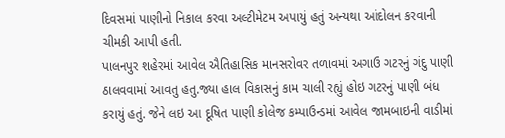દિવસમાં પાણીનો નિકાલ કરવા અલ્ટીમેટમ અપાયું હતું અન્યથા આંદોલન કરવાની ચીમકી આપી હતી.
પાલનપુર શહેરમાં આવેલ ઐતિહાસિક માનસરોવર તળાવમાં અગાઉ ગટરનું ગંદુ પાણી ઠાલવવામાં આવતુ હતુ.જ્યા હાલ વિકાસનું કામ ચાલી રહ્યું હોઇ ગટરનું પાણી બંધ કરાયું હતું. જેને લઇ આ દૂષિત પાણી કોલેજ કમ્પાઉન્ડમાં આવેલ જામબાઇની વાડીમાં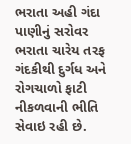ભરાતા અહી ગંદા પાણીનું સરોવર ભરાતા ચારેય તરફ ગંદકીથી દુર્ગધ અને રોગચાળો ફાટી નીકળવાની ભીતિ સેવાઇ રહી છે.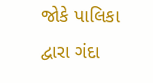જોકે પાલિકા દ્વારા ગંદા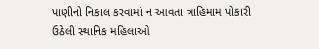પાણીનો નિકાલ કરવામાં ન આવતા ત્રાહિમામ પોકારી ઉઠેલી સ્થાનિક મહિલાઓ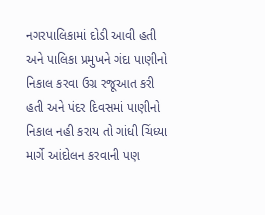નગરપાલિકામાં દોડી આવી હતી અને પાલિકા પ્રમુખને ગંદા પાણીનો નિકાલ કરવા ઉગ્ર રજૂઆત કરી હતી અને પંદર દિવસમાં પાણીનો નિકાલ નહી કરાય તો ગાંધી ચિંધ્યા માર્ગે આંદોલન કરવાની પણ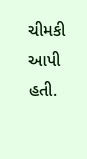ચીમકી આપી હતી.